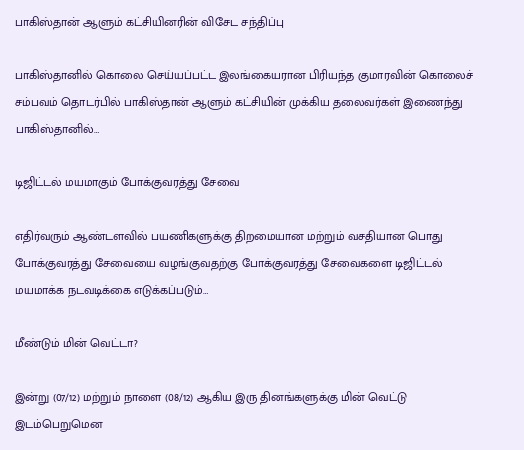பாகிஸ்தான் ஆளும் கட்சியினரின் விசேட சந்திப்பு

பாகிஸ்தானில் கொலை செய்யப்பட்ட இலங்கையரான பிரியந்த குமாரவின் கொலைச் சம்பவம் தொடர்பில் பாகிஸ்தான் ஆளும் கட்சியின் முக்கிய தலைவர்கள் இணைந்து பாகிஸ்தானில்…

டிஜிட்டல் மயமாகும் போக்குவரத்து சேவை

எதிர்வரும் ஆண்டளவில் பயணிகளுக்கு திறமையான மற்றும் வசதியான பொது போக்குவரத்து சேவையை வழங்குவதற்கு போக்குவரத்து சேவைகளை டிஜிட்டல் மயமாக்க நடவடிக்கை எடுக்கப்படும்…

மீண்டும் மின் வெட்டா?

இன்று (07/12) மற்றும் நாளை (08/12) ஆகிய இரு தினங்களுக்கு மின் வெட்டு இடம்பெறுமென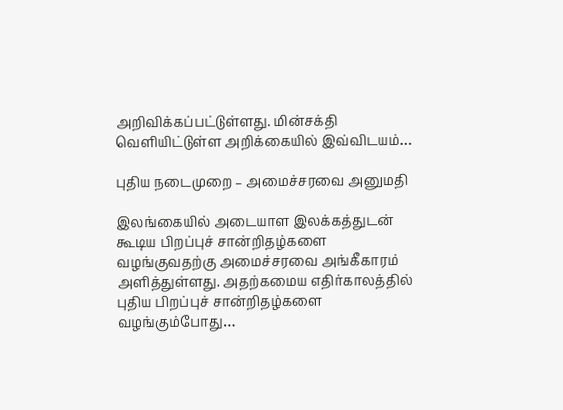அறிவிக்கப்பட்டுள்ளது. மின்சக்தி வெளியிட்டுள்ள அறிக்கையில் இவ்விடயம்…

புதிய நடைமுறை – அமைச்சரவை அனுமதி

இலங்கையில் அடையாள இலக்கத்துடன் கூடிய பிறப்புச் சான்றிதழ்களை வழங்குவதற்கு அமைச்சரவை அங்கீகாரம் அளித்துள்ளது. அதற்கமைய எதிர்காலத்தில் புதிய பிறப்புச் சான்றிதழ்களை வழங்கும்போது…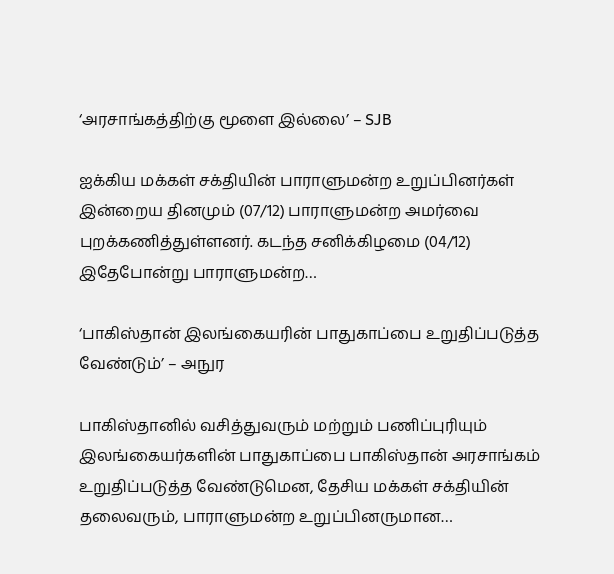‘அரசாங்கத்திற்கு மூளை இல்லை’ – SJB

ஐக்கிய மக்கள் சக்தியின் பாராளுமன்ற உறுப்பினர்கள் இன்றைய தினமும் (07/12) பாராளுமன்ற அமர்வை புறக்கணித்துள்ளனர். கடந்த சனிக்கிழமை (04/12) இதேபோன்று பாராளுமன்ற…

‘பாகிஸ்தான் இலங்கையரின் பாதுகாப்பை உறுதிப்படுத்த வேண்டும்’ – அநுர

பாகிஸ்தானில் வசித்துவரும் மற்றும் பணிப்புரியும் இலங்கையர்களின் பாதுகாப்பை பாகிஸ்தான் அரசாங்கம் உறுதிப்படுத்த வேண்டுமென, தேசிய மக்கள் சக்தியின் தலைவரும், பாராளுமன்ற உறுப்பினருமான…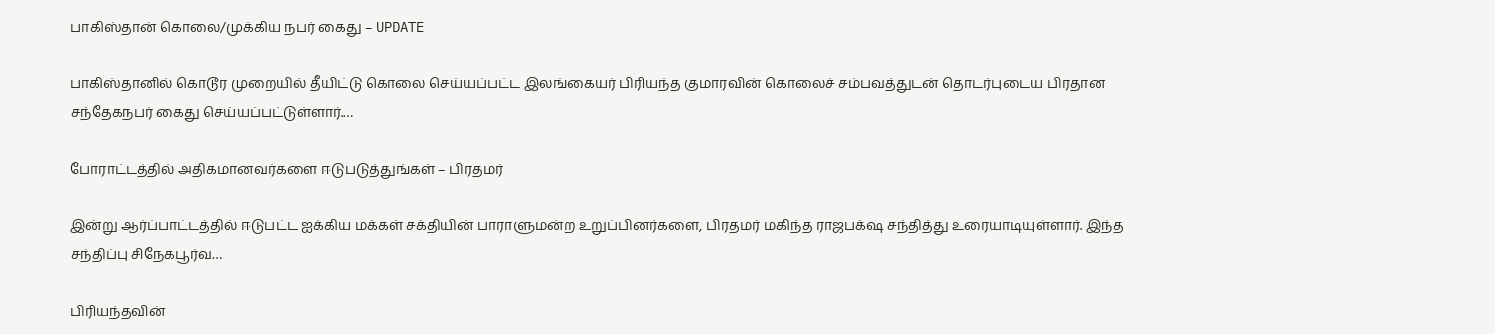பாகிஸ்தான் கொலை/முக்கிய நபர் கைது – UPDATE

பாகிஸ்தானில் கொடூர முறையில் தீயிட்டு கொலை செய்யப்பட்ட இலங்கையர் பிரியந்த குமாரவின் கொலைச் சம்பவத்துடன் தொடர்புடைய பிரதான சந்தேகநபர் கைது செய்யப்பட்டுள்ளார்.…

போராட்டத்தில் அதிகமானவர்களை ஈடுபடுத்துங்கள் – பிரதமர்

இன்று ஆர்ப்பாட்டத்தில் ஈடுபட்ட ஐக்கிய மக்கள் சக்தியின் பாராளுமன்ற உறுப்பினர்களை, பிரதமர் மகிந்த ராஜபக்‌ஷ சந்தித்து உரையாடியுள்ளார். இந்த சந்திப்பு சிநேகபூர்வ…

பிரியந்தவின்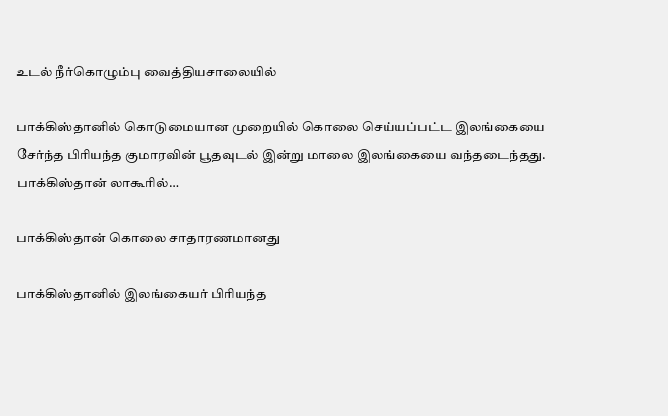உடல் நீர்கொழும்பு வைத்தியசாலையில்

பாக்கிஸ்தானில் கொடுமையான முறையில் கொலை செய்யப்பட்ட இலங்கையை சேர்ந்த பிரியந்த குமாரவின் பூதவுடல் இன்று மாலை இலங்கையை வந்தடைந்தது. பாக்கிஸ்தான் லாகூரில்…

பாக்கிஸ்தான் கொலை சாதாரணமானது

பாக்கிஸ்தானில் இலங்கையர் பிரியந்த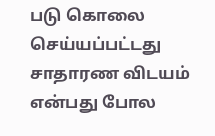படு கொலை செய்யப்பட்டது சாதாரண விடயம் என்பது போல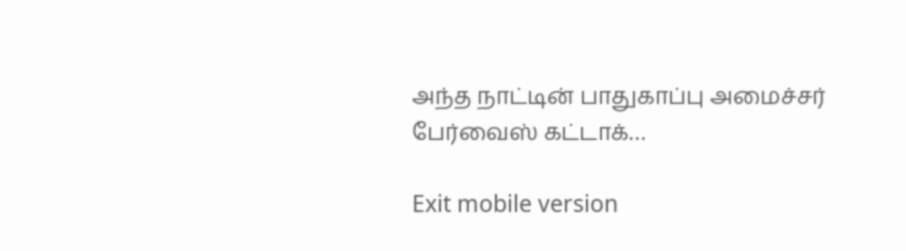அந்த நாட்டின் பாதுகாப்பு அமைச்சர் பேர்வைஸ் கட்டாக்…

Exit mobile version